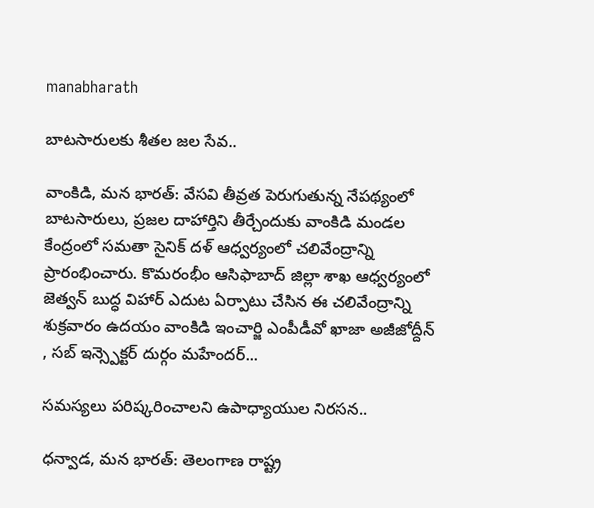manabharath

బాటసారులకు శీతల జల సేవ..

వాంకిడి, మన భారత్: వేసవి తీవ్రత పెరుగుతున్న నేపథ్యంలో బాటసారులు, ప్రజల దాహార్తిని తీర్చేందుకు వాంకిడి మండల కేంద్రంలో సమతా సైనిక్ దళ్ ఆధ్వర్యంలో చలివేంద్రాన్ని ప్రారంభించారు. కొమరంభీం ఆసిఫాబాద్ జిల్లా శాఖ ఆధ్వర్యంలో జెత్వన్ బుద్ధ విహార్ ఎదుట ఏర్పాటు చేసిన ఈ చలివేంద్రాన్ని శుక్రవారం ఉదయం వాంకిడి ఇంచార్జి ఎంపీడీవో ఖాజా అజీజోద్దీన్ , సబ్ ఇన్స్పెక్టర్ దుర్గం మహేందర్...

సమస్యలు పరిష్కరించాలని ఉపాధ్యాయుల నిరసన..

ధన్వాడ, మన భారత్: తెలంగాణ రాష్ట్ర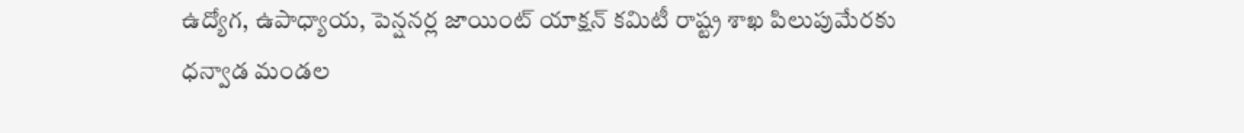ఉద్యోగ, ఉపాధ్యాయ, పెన్షనర్ల జాయింట్ యాక్షన్ కమిటీ రాష్ట్ర శాఖ పిలుపుమేరకు ధన్వాడ మండల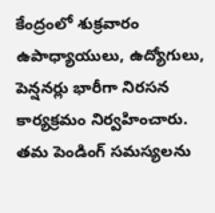కేంద్రంలో శుక్రవారం ఉపాధ్యాయులు, ఉద్యోగులు, పెన్షనర్లు భారీగా నిరసన కార్యక్రమం నిర్వహించారు. తమ పెండింగ్ సమస్యలను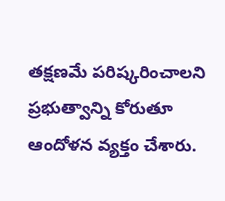తక్షణమే పరిష్కరించాలని ప్రభుత్వాన్ని కోరుతూ ఆందోళన వ్యక్తం చేశారు.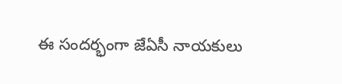ఈ సందర్భంగా జేఏసీ నాయకులు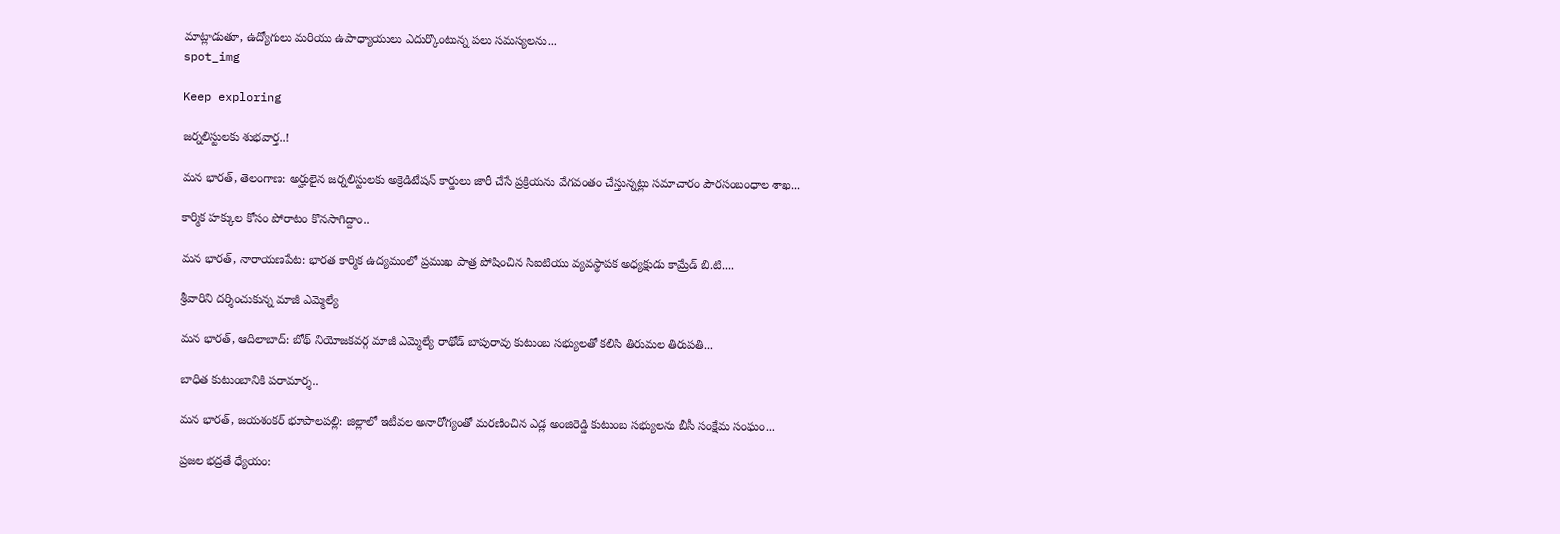మాట్లాడుతూ, ఉద్యోగులు మరియు ఉపాధ్యాయులు ఎదుర్కొంటున్న పలు సమస్యలను...
spot_img

Keep exploring

జర్నలిస్టులకు శుభవార్త..!

మన భారత్, తెలంగాణ: అర్హులైన జర్నలిస్టులకు అక్రెడిటేషన్ కార్డులు జారీ చేసే ప్రక్రియను వేగవంతం చేస్తున్నట్లు సమాచారం పౌరసంబంధాల శాఖ...

కార్మిక హక్కుల కోసం పోరాటం కొనసాగిద్దాం..

మన భారత్, నారాయణపేట: భారత కార్మిక ఉద్యమంలో ప్రముఖ పాత్ర పోషించిన సిఐటియు వ్యవస్థాపక అధ్యక్షుడు కామ్రేడ్ బి.టి....

శ్రీవారిని దర్శించుకున్న మాజీ ఎమ్మెల్యే

మన భారత్, ఆదిలాబాద్: బోథ్ నియోజకవర్గ మాజీ ఎమ్మెల్యే రాథోడ్ బాపురావు కుటుంబ సభ్యులతో కలిసి తిరుమల తిరుపతి...

బాధిత కుటుంబానికి పరామార్శ..

మన భారత్, జయశంకర్ భూపాలపల్లి: జిల్లాలో ఇటీవల అనారోగ్యంతో మరణించిన ఎడ్ల అంజిరెడ్డి కుటుంబ సభ్యులను బీసీ సంక్షేమ సంఘం...

ప్రజల భద్రతే ధ్యేయం: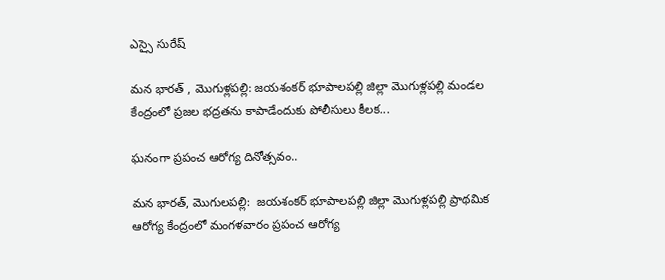ఎస్సై సురేష్

మన భారత్ , మొగుళ్లపల్లి: జయశంకర్ భూపాలపల్లి జిల్లా మొగుళ్లపల్లి మండల కేంద్రంలో ప్రజల భద్రతను కాపాడేందుకు పోలీసులు కీలక...

ఘనంగా ప్రపంచ ఆరోగ్య దినోత్సవం..

మన భారత్, మొగులపల్లి:  జయశంకర్ భూపాలపల్లి జిల్లా మొగుళ్లపల్లి ప్రాథమిక ఆరోగ్య కేంద్రంలో మంగళవారం ప్రపంచ ఆరోగ్య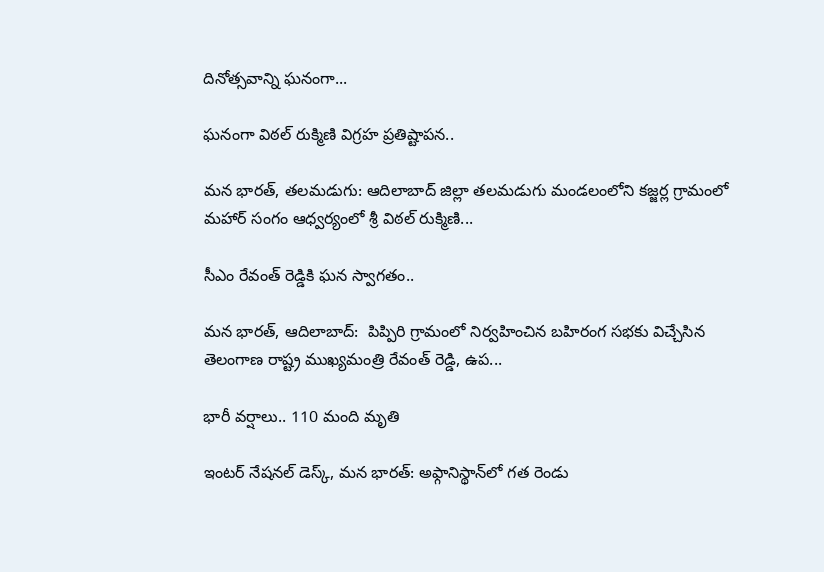దినోత్సవాన్ని ఘనంగా...

ఘనంగా విఠల్ రుక్మిణి విగ్రహ ప్రతిష్టాపన..

మన భారత్, తలమడుగు: ఆదిలాబాద్ జిల్లా తలమడుగు మండలంలోని కజ్జర్ల గ్రామంలో మహార్ సంగం ఆధ్వర్యంలో శ్రీ విఠల్ రుక్మిణి...

సీఎం రేవంత్ రెడ్డికి ఘన స్వాగతం..

మన భారత్, ఆదిలాబాద్:  పిప్పిరి గ్రామంలో నిర్వహించిన బహిరంగ సభకు విచ్చేసిన తెలంగాణ రాష్ట్ర ముఖ్యమంత్రి రేవంత్ రెడ్డి, ఉప...

భారీ వర్షాలు.. 110 మంది మృతి

ఇంటర్ నేషనల్ డెస్క్, మన భారత్: అఫ్గానిస్థాన్‌లో గత రెండు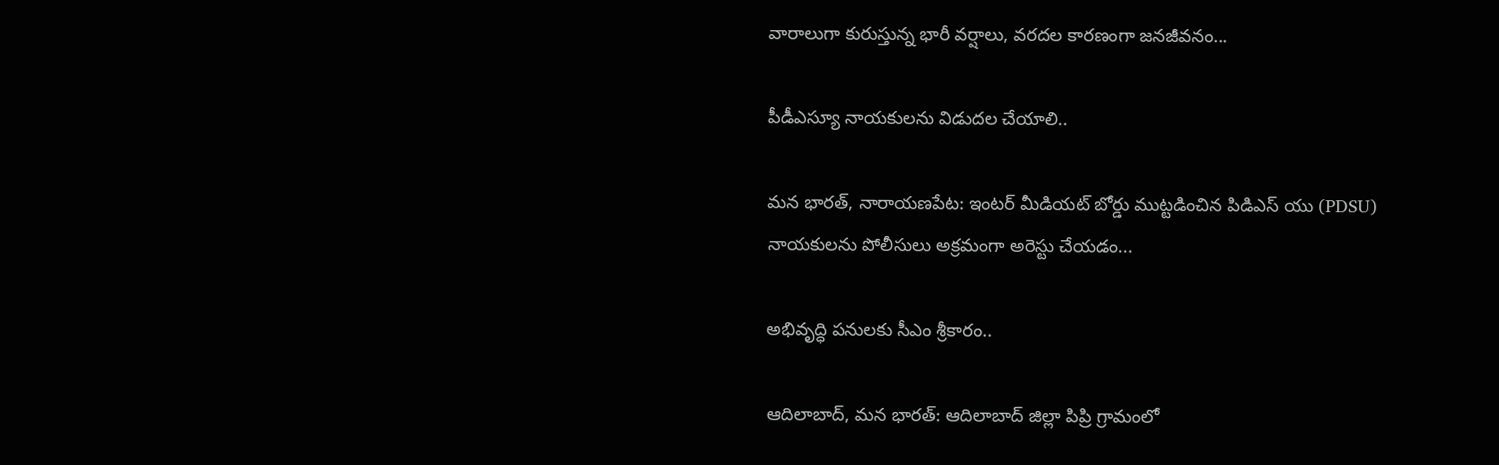వారాలుగా కురుస్తున్న భారీ వర్షాలు, వరదల కారణంగా జనజీవనం...

పీడీఎస్యూ నాయకులను విడుదల చేయాలి..

మన భారత్, నారాయణపేట: ఇంటర్ మీడియట్ బోర్డు ముట్టడించిన పిడిఎస్ యు (PDSU) నాయకులను పోలీసులు అక్రమంగా అరెస్టు చేయడం...

అభివృద్ధి పనులకు సీఎం శ్రీకారం..

ఆదిలాబాద్, మన భారత్: ఆదిలాబాద్ జిల్లా పిప్రి గ్రామంలో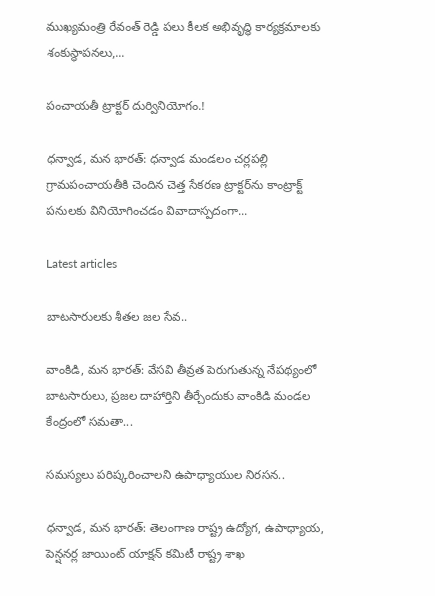ముఖ్యమంత్రి రేవంత్ రెడ్డి పలు కీలక అభివృద్ధి కార్యక్రమాలకు శంకుస్థాపనలు,...

పంచాయతీ ట్రాక్టర్ దుర్వినియోగం.!

ధన్వాడ, మన భారత్: ధన్వాడ మండలం చర్లపల్లి గ్రామపంచాయతీకి చెందిన చెత్త సేకరణ ట్రాక్టర్‌ను కాంట్రాక్ట్ పనులకు వినియోగించడం వివాదాస్పదంగా...

Latest articles

బాటసారులకు శీతల జల సేవ..

వాంకిడి, మన భారత్: వేసవి తీవ్రత పెరుగుతున్న నేపథ్యంలో బాటసారులు, ప్రజల దాహార్తిని తీర్చేందుకు వాంకిడి మండల కేంద్రంలో సమతా...

సమస్యలు పరిష్కరించాలని ఉపాధ్యాయుల నిరసన..

ధన్వాడ, మన భారత్: తెలంగాణ రాష్ట్ర ఉద్యోగ, ఉపాధ్యాయ, పెన్షనర్ల జాయింట్ యాక్షన్ కమిటీ రాష్ట్ర శాఖ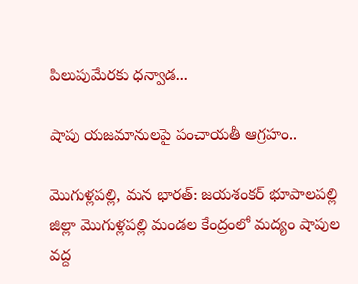పిలుపుమేరకు ధన్వాడ...

షాపు యజమానులపై పంచాయతీ ఆగ్రహం..

మొగుళ్లపల్లి, మన భారత్: జయశంకర్ భూపాలపల్లి జిల్లా మొగుళ్లపల్లి మండల కేంద్రంలో మద్యం షాపుల వద్ద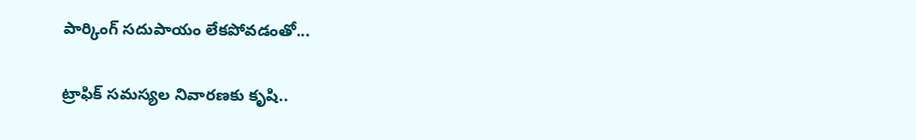పార్కింగ్ సదుపాయం లేకపోవడంతో...

ట్రాఫిక్ సమస్యల నివారణకు కృషి..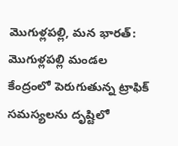మొగుళ్లపల్లి, మన భారత్: మొగుళ్లపల్లి మండల కేంద్రంలో పెరుగుతున్న ట్రాఫిక్ సమస్యలను దృష్టిలో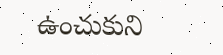ఉంచుకుని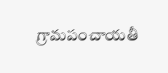గ్రామపంచాయతీ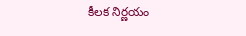కీలక నిర్ణయం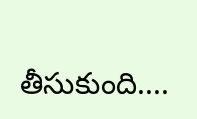తీసుకుంది....